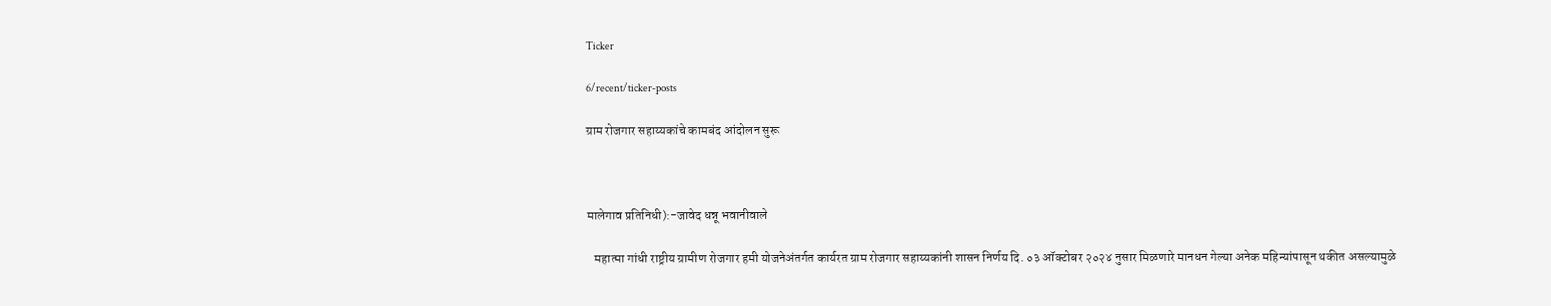Ticker

6/recent/ticker-posts

ग्राम रोजगार सहाय्यकांचे कामबंद आंदोलन सुरू



मालेगाव प्रतिनिधी):-जावेद धन्नू भवानीवाले

   महात्मा गांधी राष्ट्रीय ग्रामीण रोजगार हमी योजनेअंतर्गत कार्यरत ग्राम रोजगार सहाय्यकांनी शासन निर्णय दि. ०३ ऑक्टोबर २०२४ नुसार मिळणारे मानधन गेल्या अनेक महिन्यांपासून थकीत असल्यामुळे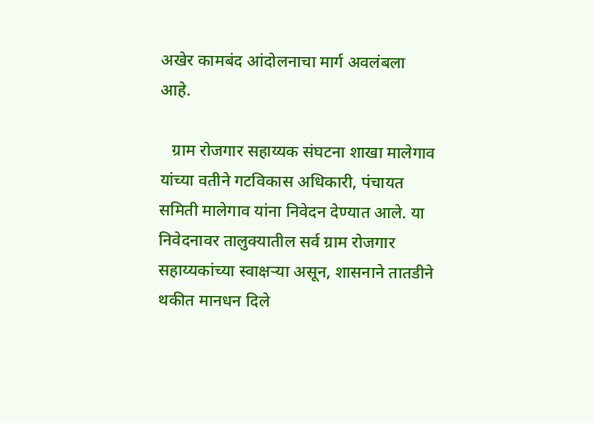अखेर कामबंद आंदोलनाचा मार्ग अवलंबला आहे.

   ग्राम रोजगार सहाय्यक संघटना शाखा मालेगाव यांच्या वतीने गटविकास अधिकारी, पंचायत समिती मालेगाव यांना निवेदन देण्यात आले. या निवेदनावर तालुक्यातील सर्व ग्राम रोजगार सहाय्यकांच्या स्वाक्षऱ्या असून, शासनाने तातडीने थकीत मानधन दिले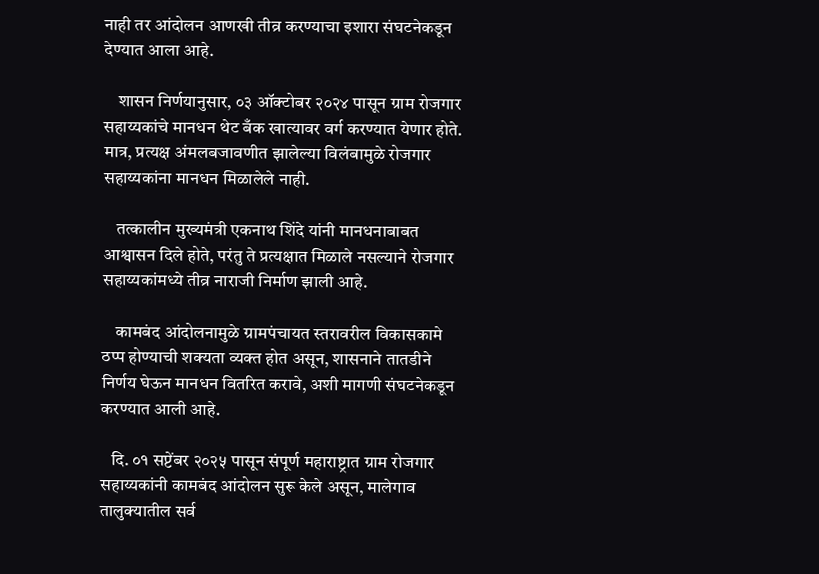नाही तर आंदोलन आणखी तीव्र करण्याचा इशारा संघटनेकडून देण्यात आला आहे.

    शासन निर्णयानुसार, ०३ ऑक्टोबर २०२४ पासून ग्राम रोजगार सहाय्यकांचे मानधन थेट बँक खात्यावर वर्ग करण्यात येणार होते. मात्र, प्रत्यक्ष अंमलबजावणीत झालेल्या विलंबामुळे रोजगार सहाय्यकांना मानधन मिळालेले नाही.

    तत्कालीन मुख्यमंत्री एकनाथ शिंदे यांनी मानधनाबाबत आश्वासन दिले होते, परंतु ते प्रत्यक्षात मिळाले नसल्याने रोजगार सहाय्यकांमध्ये तीव्र नाराजी निर्माण झाली आहे.

    कामबंद आंदोलनामुळे ग्रामपंचायत स्तरावरील विकासकामे ठप्प होण्याची शक्यता व्यक्त होत असून, शासनाने तातडीने निर्णय घेऊन मानधन वितरित करावे, अशी मागणी संघटनेकडून करण्यात आली आहे.

   दि. ०१ सप्टेंबर २०२५ पासून संपूर्ण महाराष्ट्रात ग्राम रोजगार सहाय्यकांनी कामबंद आंदोलन सुरू केले असून, मालेगाव तालुक्यातील सर्व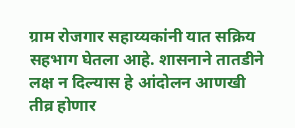ग्राम रोजगार सहाय्यकांनी यात सक्रिय सहभाग घेतला आहे. शासनाने तातडीने लक्ष न दिल्यास हे आंदोलन आणखी तीव्र होणार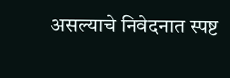असल्याचे निवेदनात स्पष्ट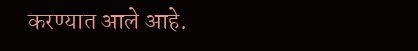करण्यात आले आहे.